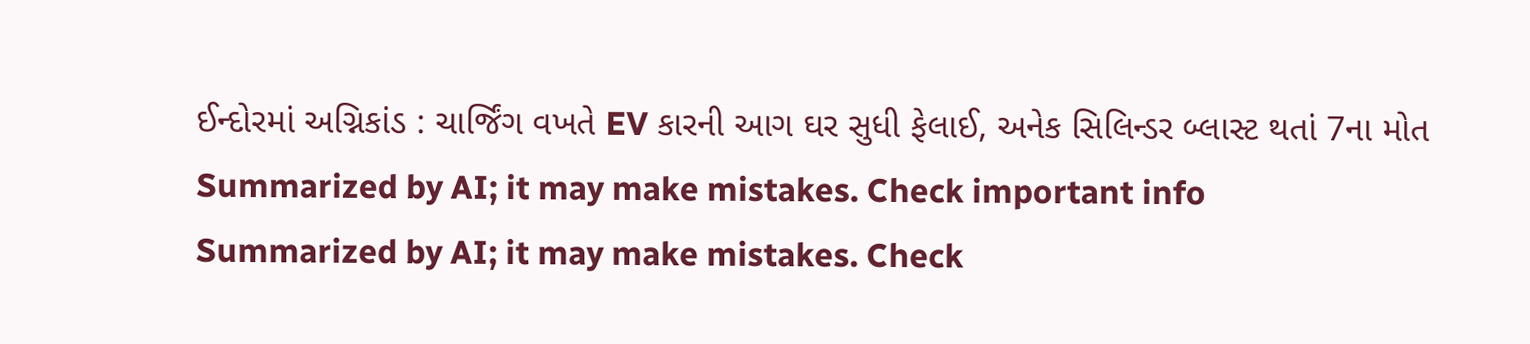ઈન્દોરમાં અગ્નિકાંડ : ચાર્જિંગ વખતે EV કારની આગ ઘર સુધી ફેલાઈ, અનેક સિલિન્ડર બ્લાસ્ટ થતાં 7ના મોત
Summarized by AI; it may make mistakes. Check important info
Summarized by AI; it may make mistakes. Check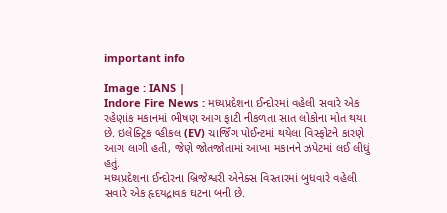important info

Image : IANS |
Indore Fire News : મધ્યપ્રદેશના ઈન્દોરમાં વહેલી સવારે એક રહેણાંક મકાનમાં ભીષણ આગ ફાટી નીકળતા સાત લોકોના મોત થયા છે. ઇલેક્ટ્રિક વ્હીકલ (EV) ચાર્જિંગ પોઈન્ટમાં થયેલા વિસ્ફોટને કારણે આગ લાગી હતી, જેણે જોતજોતામાં આખા મકાનને ઝપેટમાં લઈ લીધું હતું.
મધ્યપ્રદેશના ઈન્દોરના બ્રિજેશ્વરી એનેક્સ વિસ્તારમાં બુધવારે વહેલી સવારે એક હૃદયદ્રાવક ઘટના બની છે.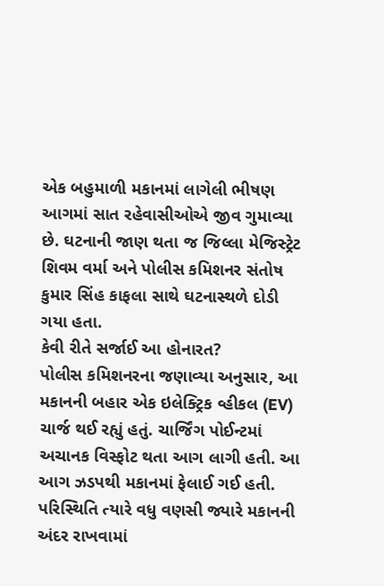એક બહુમાળી મકાનમાં લાગેલી ભીષણ આગમાં સાત રહેવાસીઓએ જીવ ગુમાવ્યા છે. ઘટનાની જાણ થતા જ જિલ્લા મેજિસ્ટ્રેટ શિવમ વર્મા અને પોલીસ કમિશનર સંતોષ કુમાર સિંહ કાફલા સાથે ઘટનાસ્થળે દોડી ગયા હતા.
કેવી રીતે સર્જાઈ આ હોનારત?
પોલીસ કમિશનરના જણાવ્યા અનુસાર, આ મકાનની બહાર એક ઇલેક્ટ્રિક વ્હીકલ (EV) ચાર્જ થઈ રહ્યું હતું. ચાર્જિંગ પોઈન્ટમાં અચાનક વિસ્ફોટ થતા આગ લાગી હતી. આ આગ ઝડપથી મકાનમાં ફેલાઈ ગઈ હતી. પરિસ્થિતિ ત્યારે વધુ વણસી જ્યારે મકાનની અંદર રાખવામાં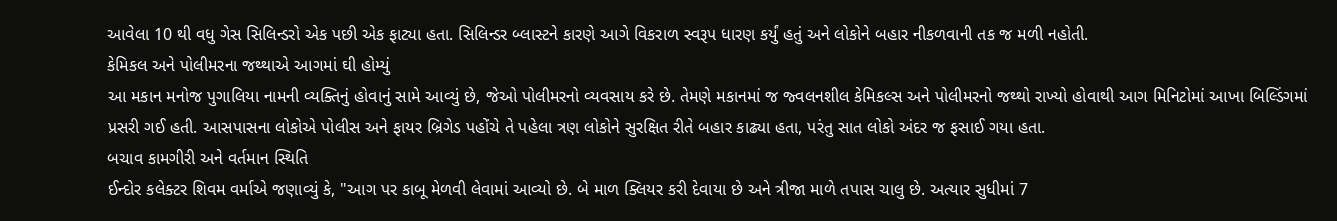આવેલા 10 થી વધુ ગેસ સિલિન્ડરો એક પછી એક ફાટ્યા હતા. સિલિન્ડર બ્લાસ્ટને કારણે આગે વિકરાળ સ્વરૂપ ધારણ કર્યું હતું અને લોકોને બહાર નીકળવાની તક જ મળી નહોતી.
કેમિકલ અને પોલીમરના જથ્થાએ આગમાં ઘી હોમ્યું
આ મકાન મનોજ પુગાલિયા નામની વ્યક્તિનું હોવાનું સામે આવ્યું છે, જેઓ પોલીમરનો વ્યવસાય કરે છે. તેમણે મકાનમાં જ જ્વલનશીલ કેમિકલ્સ અને પોલીમરનો જથ્થો રાખ્યો હોવાથી આગ મિનિટોમાં આખા બિલ્ડિંગમાં પ્રસરી ગઈ હતી. આસપાસના લોકોએ પોલીસ અને ફાયર બ્રિગેડ પહોંચે તે પહેલા ત્રણ લોકોને સુરક્ષિત રીતે બહાર કાઢ્યા હતા, પરંતુ સાત લોકો અંદર જ ફસાઈ ગયા હતા.
બચાવ કામગીરી અને વર્તમાન સ્થિતિ
ઈન્દોર કલેક્ટર શિવમ વર્માએ જણાવ્યું કે, "આગ પર કાબૂ મેળવી લેવામાં આવ્યો છે. બે માળ ક્લિયર કરી દેવાયા છે અને ત્રીજા માળે તપાસ ચાલુ છે. અત્યાર સુધીમાં 7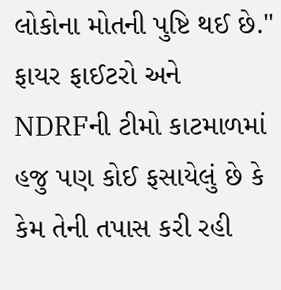લોકોના મોતની પુષ્ટિ થઈ છે." ફાયર ફાઈટરો અને NDRFની ટીમો કાટમાળમાં હજુ પણ કોઈ ફસાયેલું છે કે કેમ તેની તપાસ કરી રહી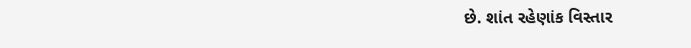છે. શાંત રહેણાંક વિસ્તાર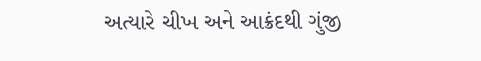અત્યારે ચીખ અને આક્રંદથી ગુંજી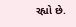રહ્યો છે.